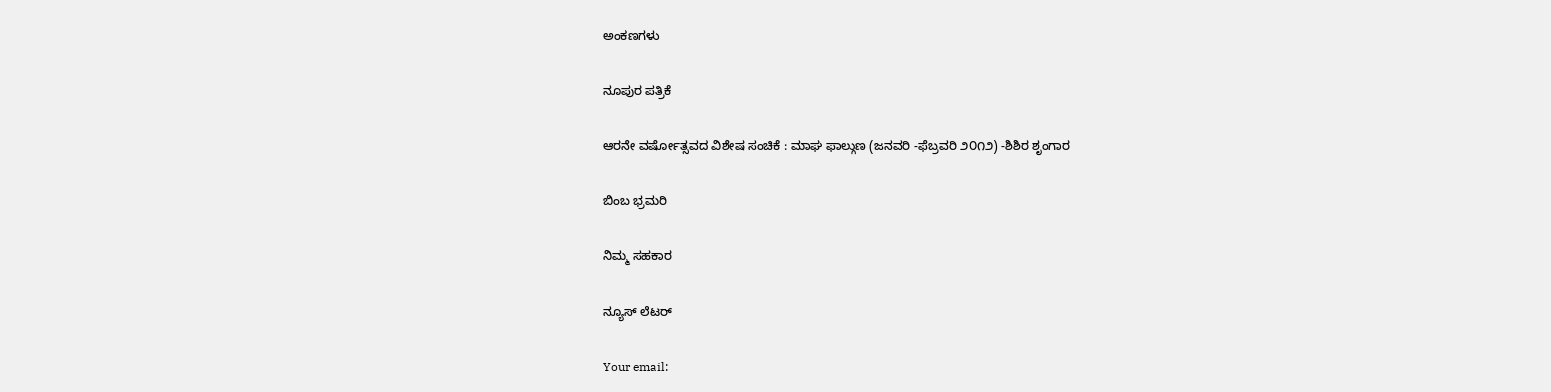ಅಂಕಣಗಳು

ನೂಪುರ ಪತ್ರಿಕೆ

ಆರನೇ ವರ್ಷೋತ್ಸವದ ವಿಶೇಷ ಸಂಚಿಕೆ : ಮಾಘ ಫಾಲ್ಗುಣ (ಜನವರಿ -ಫೆಬ್ರವರಿ ೨೦೧೨) -ಶಿಶಿರ ಶೃಂಗಾರ

ಬಿಂಬ ಭ್ರಮರಿ

ನಿಮ್ಮ ಸಹಕಾರ

ನ್ಯೂಸ್ ಲೆಟರ್

Your email: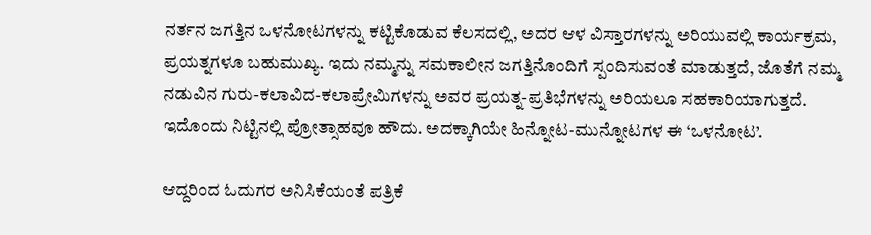ನರ್ತನ ಜಗತ್ತಿನ ಒಳನೋಟಗಳನ್ನು ಕಟ್ಟಿಕೊಡುವ ಕೆಲಸದಲ್ಲಿ, ಅದರ ಆಳ ವಿಸ್ತಾರಗಳನ್ನು ಅರಿಯುವಲ್ಲಿ ಕಾರ್ಯಕ್ರಮ, ಪ್ರಯತ್ನಗಳೂ ಬಹುಮುಖ್ಯ. ಇದು ನಮ್ಮನ್ನು ಸಮಕಾಲೀನ ಜಗತ್ತಿನೊಂದಿಗೆ ಸ್ಪಂದಿಸುವಂತೆ ಮಾಡುತ್ತದೆ, ಜೊತೆಗೆ ನಮ್ಮ ನಡುವಿನ ಗುರು-ಕಲಾವಿದ-ಕಲಾಪ್ರೇಮಿಗಳನ್ನು ಅವರ ಪ್ರಯತ್ನ-ಪ್ರತಿಭೆಗಳನ್ನು ಅರಿಯಲೂ ಸಹಕಾರಿಯಾಗುತ್ತದೆ. ಇದೊಂದು ನಿಟ್ಟಿನಲ್ಲಿ ಪ್ರೋತ್ಸಾಹವೂ ಹೌದು. ಅದಕ್ಕಾಗಿಯೇ ಹಿನ್ನೋಟ-ಮುನ್ನೋಟಗಳ ಈ ‘ಒಳನೋಟ’.

ಆದ್ದರಿಂದ ಓದುಗರ ಅನಿಸಿಕೆಯಂತೆ ಪತ್ರಿಕೆ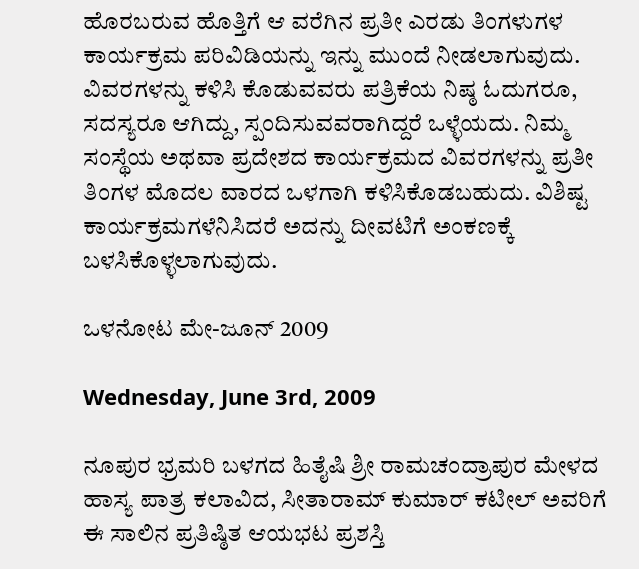ಹೊರಬರುವ ಹೊತ್ತಿಗೆ ಆ ವರೆಗಿನ ಪ್ರತೀ ಎರಡು ತಿಂಗಳುಗಳ ಕಾರ್ಯಕ್ರಮ ಪರಿವಿಡಿಯನ್ನು ಇನ್ನು ಮುಂದೆ ನೀಡಲಾಗುವುದು. ವಿವರಗಳನ್ನು ಕಳಿಸಿ ಕೊಡುವವರು ಪತ್ರಿಕೆಯ ನಿಷ್ಠ ಓದುಗರೂ, ಸದಸ್ಯರೂ ಆಗಿದ್ದು, ಸ್ಪಂದಿಸುವವರಾಗಿದ್ದರೆ ಒಳ್ಳೆಯದು. ನಿಮ್ಮ ಸಂಸ್ಥೆಯ ಅಥವಾ ಪ್ರದೇಶದ ಕಾರ್ಯಕ್ರಮದ ವಿವರಗಳನ್ನು ಪ್ರತೀ ತಿಂಗಳ ಮೊದಲ ವಾರದ ಒಳಗಾಗಿ ಕಳಿಸಿಕೊಡಬಹುದು. ವಿಶಿಷ್ಟ ಕಾರ್ಯಕ್ರಮಗಳೆನಿಸಿದರೆ ಅದನ್ನು ದೀವಟಿಗೆ ಅಂಕಣಕ್ಕೆ ಬಳಸಿಕೊಳ್ಳಲಾಗುವುದು.

ಒಳನೋಟ ಮೇ-ಜೂನ್ 2009

Wednesday, June 3rd, 2009

ನೂಪುರ ಭ್ರಮರಿ ಬಳಗದ ಹಿತೈಷಿ ಶ್ರೀ ರಾಮಚಂದ್ರಾಪುರ ಮೇಳದ ಹಾಸ್ಯ ಪಾತ್ರ ಕಲಾವಿದ, ಸೀತಾರಾಮ್ ಕುಮಾರ್ ಕಟೀಲ್ ಅವರಿಗೆ ಈ ಸಾಲಿನ ಪ್ರತಿಷ್ಠಿತ ಆಯಭಟ ಪ್ರಶಸ್ತಿ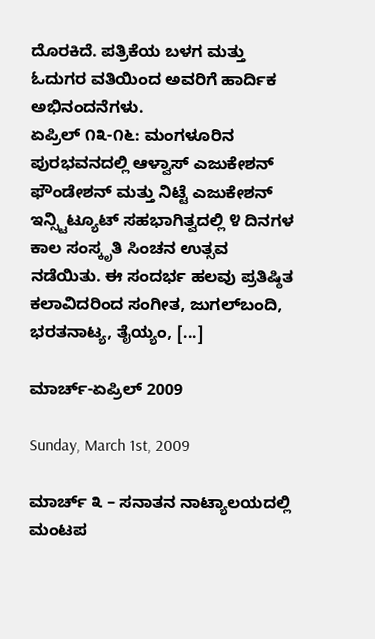ದೊರಕಿದೆ. ಪತ್ರಿಕೆಯ ಬಳಗ ಮತ್ತು ಓದುಗರ ವತಿಯಿಂದ ಅವರಿಗೆ ಹಾರ್ದಿಕ ಅಭಿನಂದನೆಗಳು.
ಏಪ್ರಿಲ್ ೧೩-೧೬: ಮಂಗಳೂರಿನ ಪುರಭವನದಲ್ಲಿ ಆಳ್ವಾಸ್ ಎಜುಕೇಶನ್ ಫೌಂಡೇಶನ್ ಮತ್ತು ನಿಟ್ಟೆ ಎಜುಕೇಶನ್ ಇನ್ಸ್ಟಿಟ್ಯೂಟ್ ಸಹಭಾಗಿತ್ವದಲ್ಲಿ ೪ ದಿನಗಳ ಕಾಲ ಸಂಸ್ಕೃತಿ ಸಿಂಚನ ಉತ್ಸವ ನಡೆಯಿತು. ಈ ಸಂದರ್ಭ ಹಲವು ಪ್ರತಿಷ್ಠಿತ ಕಲಾವಿದರಿಂದ ಸಂಗೀತ, ಜುಗಲ್‌ಬಂದಿ, ಭರತನಾಟ್ಯ, ತೈಯ್ಯಂ, [...]

ಮಾರ್ಚ್-ಏಪ್ರಿಲ್ 2009

Sunday, March 1st, 2009

ಮಾರ್ಚ್ ೩ – ಸನಾತನ ನಾಟ್ಯಾಲಯದಲ್ಲಿ ಮಂಟಪ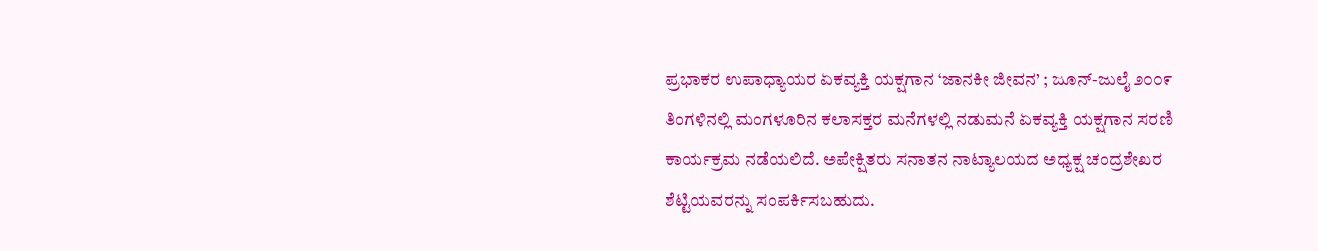ಪ್ರಭಾಕರ ಉಪಾಧ್ಯಾಯರ ಏಕವ್ಯಕ್ತಿ ಯಕ್ಷಗಾನ ‘ಜಾನಕೀ ಜೀವನ’ ; ಜೂನ್-ಜುಲೈ ೨೦೦೯ ತಿಂಗಳಿನಲ್ಲಿ ಮಂಗಳೂರಿನ ಕಲಾಸಕ್ತರ ಮನೆಗಳಲ್ಲಿ ನಡುಮನೆ ಏಕವ್ಯಕ್ತಿ ಯಕ್ಷಗಾನ ಸರಣಿ ಕಾರ್ಯಕ್ರಮ ನಡೆಯಲಿದೆ. ಅಪೇಕ್ಷಿತರು ಸನಾತನ ನಾಟ್ಯಾಲಯದ ಅಧ್ಯಕ್ಷ ಚಂದ್ರಶೇಖರ ಶೆಟ್ಟಿಯವರನ್ನು ಸಂಪರ್ಕಿಸಬಹುದು.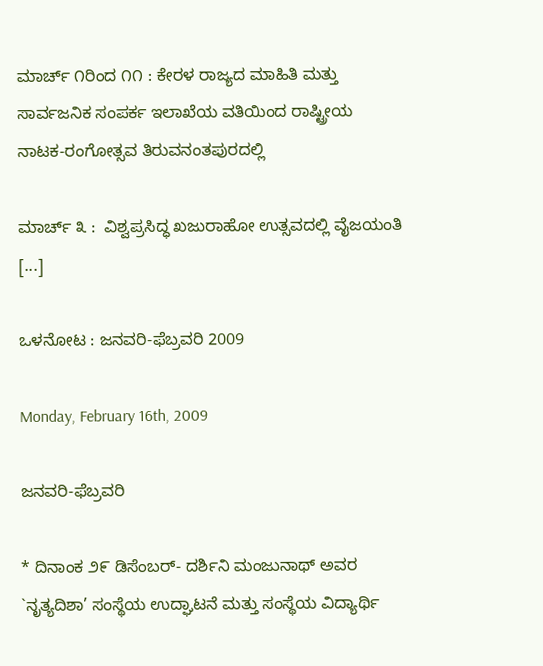ಮಾರ್ಚ್ ೧ರಿಂದ ೧೧ : ಕೇರಳ ರಾಜ್ಯದ ಮಾಹಿತಿ ಮತ್ತು ಸಾರ್ವಜನಿಕ ಸಂಪರ್ಕ ಇಲಾಖೆಯ ವತಿಯಿಂದ ರಾಷ್ಟ್ರೀಯ ನಾಟಕ-ರಂಗೋತ್ಸವ ತಿರುವನಂತಪುರದಲ್ಲಿ

ಮಾರ್ಚ್ ೩ :  ವಿಶ್ವಪ್ರಸಿದ್ಧ ಖಜುರಾಹೋ ಉತ್ಸವದಲ್ಲಿ ವೈಜಯಂತಿ [...]

ಒಳನೋಟ : ಜನವರಿ-ಫೆಬ್ರವರಿ 2009

Monday, February 16th, 2009

ಜನವರಿ-ಫೆಬ್ರವರಿ

* ದಿನಾಂಕ ೨೯ ಡಿಸೆಂಬರ್- ದರ್ಶಿನಿ ಮಂಜುನಾಥ್ ಅವರ `ನೃತ್ಯದಿಶಾ’ ಸಂಸ್ಥೆಯ ಉದ್ಘಾಟನೆ ಮತ್ತು ಸಂಸ್ಥೆಯ ವಿದ್ಯಾರ್ಥಿ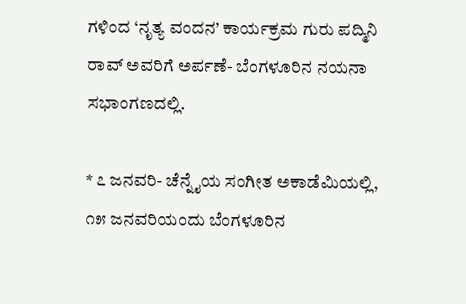ಗಳಿಂದ ‘ನೃತ್ಯ ವಂದನ’ ಕಾರ್ಯಕ್ರಮ ಗುರು ಪದ್ಮಿನಿ ರಾವ್ ಅವರಿಗೆ ಅರ್ಪಣೆ- ಬೆಂಗಳೂರಿನ ನಯನಾ ಸಭಾಂಗಣದಲ್ಲಿ.

* ೭ ಜನವರಿ- ಚೆನ್ನೈಯ ಸಂಗೀತ ಅಕಾಡೆಮಿಯಲ್ಲಿ,  ೧೫ ಜನವರಿಯಂದು ಬೆಂಗಳೂರಿನ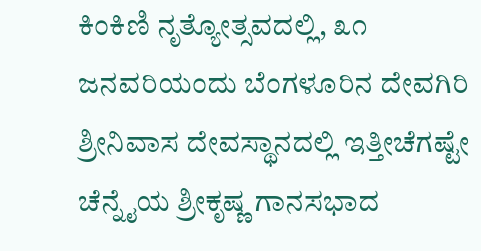ಕಿಂಕಿಣಿ ನೃತ್ಯೋತ್ಸವದಲ್ಲಿ, ೩೧ ಜನವರಿಯಂದು ಬೆಂಗಳೂರಿನ ದೇವಗಿರಿ ಶ್ರೀನಿವಾಸ ದೇವಸ್ಥಾನದಲ್ಲಿ ಇತ್ತೀಚೆಗಷ್ಟೇ ಚೆನ್ನೈಯ ಶ್ರೀಕೃಷ್ಣ ಗಾನಸಭಾದ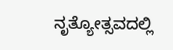ನೃತ್ಯೋತ್ಸವದಲ್ಲಿ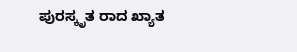ಪುರಸ್ಕೃತ ರಾದ ಖ್ಯಾತ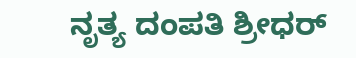ನೃತ್ಯ ದಂಪತಿ ಶ್ರೀಧರ್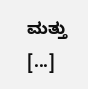ಮತ್ತು [...]